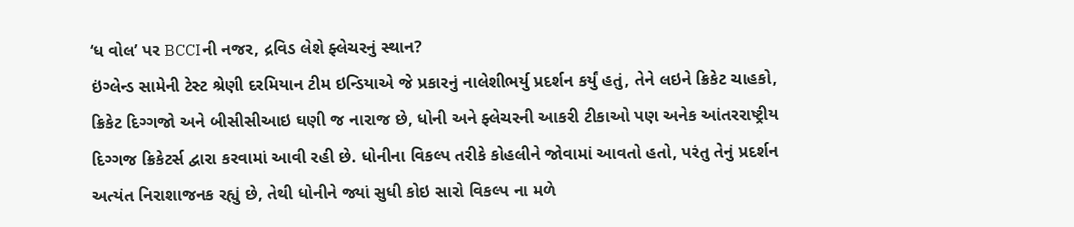‘ધ વોલ’ પર BCCIની નજર, દ્રવિડ લેશે ફ્લેચરનું સ્થાન?
ઇંગ્લેન્ડ સામેની ટેસ્ટ શ્રેણી દરમિયાન ટીમ ઇન્ડિયાએ જે પ્રકારનું નાલેશીભર્યુ પ્રદર્શન કર્યું હતું, તેને લઇને ક્રિકેટ ચાહકો, ક્રિકેટ દિગ્ગજો અને બીસીસીઆઇ ઘણી જ નારાજ છે, ધોની અને ફ્લેચરની આકરી ટીકાઓ પણ અનેક આંતરરાષ્ટ્રીય દિગ્ગજ ક્રિકેટર્સ દ્વારા કરવામાં આવી રહી છે. ધોનીના વિકલ્પ તરીકે કોહલીને જોવામાં આવતો હતો, પરંતુ તેનું પ્રદર્શન અત્યંત નિરાશાજનક રહ્યું છે, તેથી ધોનીને જ્યાં સુધી કોઇ સારો વિકલ્પ ના મળે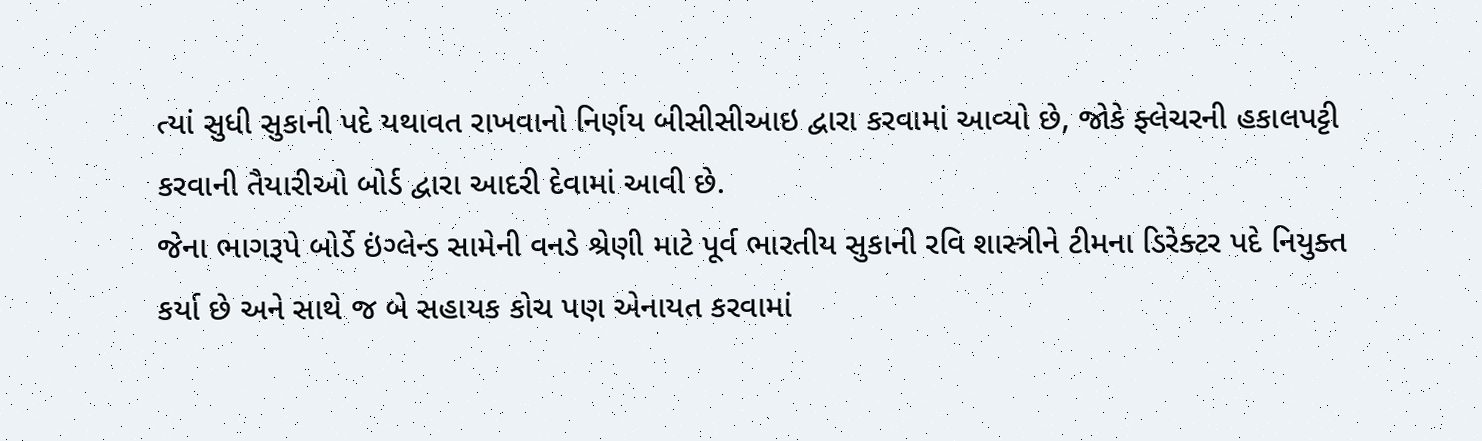ત્યાં સુધી સુકાની પદે યથાવત રાખવાનો નિર્ણય બીસીસીઆઇ દ્વારા કરવામાં આવ્યો છે, જોકે ફ્લેચરની હકાલપટ્ટી કરવાની તૈયારીઓ બોર્ડ દ્વારા આદરી દેવામાં આવી છે.
જેના ભાગરૂપે બોર્ડે ઇંગ્લેન્ડ સામેની વનડે શ્રેણી માટે પૂર્વ ભારતીય સુકાની રવિ શાસ્ત્રીને ટીમના ડિરેક્ટર પદે નિયુક્ત કર્યા છે અને સાથે જ બે સહાયક કોચ પણ એનાયત કરવામાં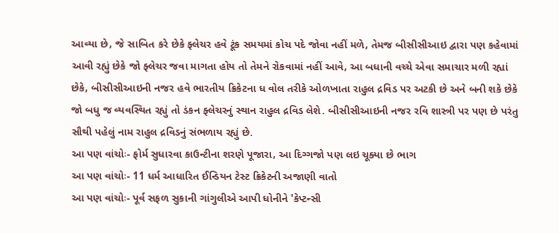આવ્યા છે, જે સાબિત કરે છેકે ફ્લેચર હવે ટૂંક સમયમાં કોચ પદે જોવા નહીં મળે, તેમજ બીસીસીઆઇ દ્વારા પણ કહેવામાં આવી રહ્યું છેકે જો ફ્લેચર જવા માગતા હોય તો તેમને રોકવામાં નહીં આવે, આ બધાની વચ્ચે એવા સમાચાર મળી રહ્યાં છેકે, બીસીસીઆઇની નજર હવે ભારતીય ક્રિકેટના ધ વોલ તરીકે ઓળખાતા રાહુલ દ્રવિડ પર અટકી છે અને બની શકે છેકે જો બધુ જ વ્યવસ્થિત રહ્યું તો ડંકન ફ્લેચરનું સ્થાન રાહુલ દ્રવિડ લેશે. બીસીસીઆઇની નજર રવિ શાસ્ત્રી પર પણ છે પરંતુ સૌથી પહેલું નામ રાહુલ દ્રવિડનું સંભળાય રહ્યું છે.
આ પણ વાંચોઃ- ફોર્મ સુધારવા કાઉન્ટીના શરણે પૂજારા, આ દિગ્ગજો પણ લઇ ચૂક્યા છે ભાગ
આ પણ વાંચોઃ- 11 ધર્મ આધારિત ઈન્ડિયન ટેસ્ટ ક્રિકેટની અજાણી વાતો
આ પણ વાંચોઃ- પૂર્વ સફળ સુકાની ગાંગુલીએ આપી ધોનીને 'કેપ્ટન્સી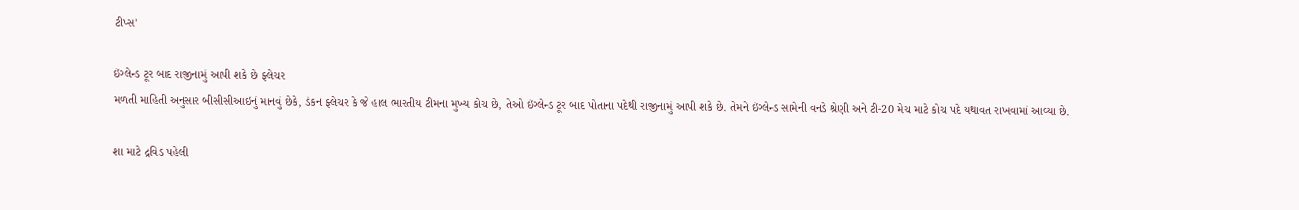ટીપ્સ'

ઇંગ્લેન્ડ ટૂર બાદ રાજીનામું આપી શકે છે ફ્લેચર
મળતી માહિતી અનુસાર બીસીસીઆઇનું માનવું છેકે, ડંકન ફ્લેચર કે જે હાલ ભારતીય ટીમના મુખ્ય કોચ છે, તેઓ ઇંગ્લેન્ડ ટૂર બાદ પોતાના પદેથી રાજીનામું આપી શકે છે. તેમને ઇંગ્લેન્ડ સામેની વનડે શ્રેણી અને ટી-20 મેચ માટે કોચ પદે યથાવત રાખવામાં આવ્યા છે.

શા માટે દ્રવિડ પહેલી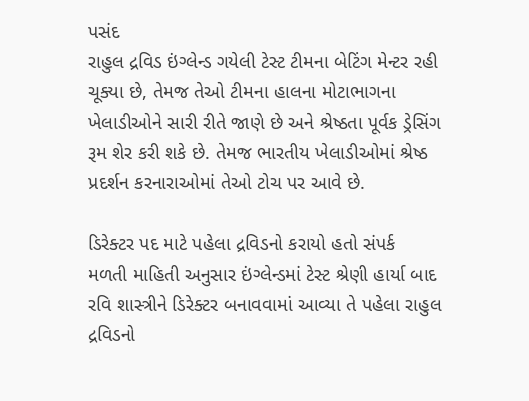પસંદ
રાહુલ દ્રવિડ ઇંગ્લેન્ડ ગયેલી ટેસ્ટ ટીમના બેટિંગ મેન્ટર રહી ચૂક્યા છે, તેમજ તેઓ ટીમના હાલના મોટાભાગના ખેલાડીઓને સારી રીતે જાણે છે અને શ્રેષ્ઠતા પૂર્વક ડ્રેસિંગ રૂમ શેર કરી શકે છે. તેમજ ભારતીય ખેલાડીઓમાં શ્રેષ્ઠ પ્રદર્શન કરનારાઓમાં તેઓ ટોચ પર આવે છે.

ડિરેક્ટર પદ માટે પહેલા દ્રવિડનો કરાયો હતો સંપર્ક
મળતી માહિતી અનુસાર ઇંગ્લેન્ડમાં ટેસ્ટ શ્રેણી હાર્યા બાદ રવિ શાસ્ત્રીને ડિરેક્ટર બનાવવામાં આવ્યા તે પહેલા રાહુલ દ્રવિડનો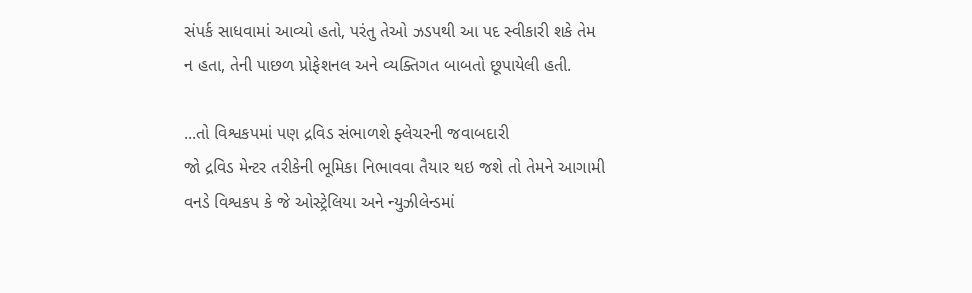સંપર્ક સાધવામાં આવ્યો હતો, પરંતુ તેઓ ઝડપથી આ પદ સ્વીકારી શકે તેમ ન હતા, તેની પાછળ પ્રોફેશનલ અને વ્યક્તિગત બાબતો છૂપાયેલી હતી.

...તો વિશ્વકપમાં પણ દ્રવિડ સંભાળશે ફ્લેચરની જવાબદારી
જો દ્રવિડ મેન્ટર તરીકેની ભૂમિકા નિભાવવા તૈયાર થઇ જશે તો તેમને આગામી વનડે વિશ્વકપ કે જે ઓસ્ટ્રેલિયા અને ન્યુઝીલેન્ડમાં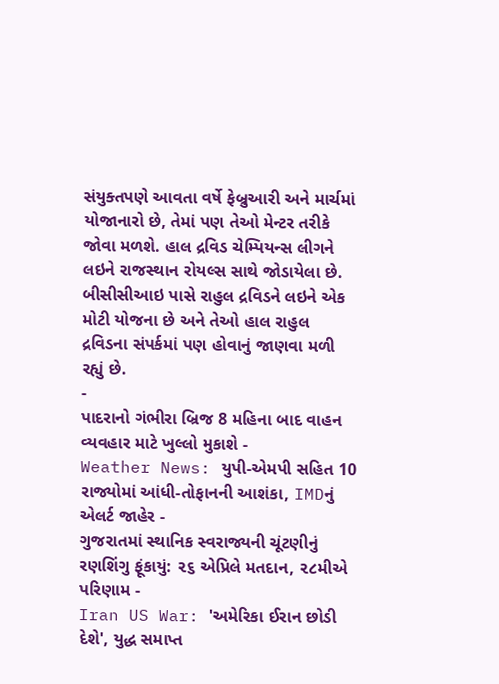સંયુક્તપણે આવતા વર્ષે ફેબ્રુઆરી અને માર્ચમાં યોજાનારો છે, તેમાં પણ તેઓ મેન્ટર તરીકે જોવા મળશે. હાલ દ્રવિડ ચેમ્પિયન્સ લીગને લઇને રાજસ્થાન રોયલ્સ સાથે જોડાયેલા છે. બીસીસીઆઇ પાસે રાહુલ દ્રવિડને લઇને એક મોટી યોજના છે અને તેઓ હાલ રાહુલ દ્રવિડના સંપર્કમાં પણ હોવાનું જાણવા મળી રહ્યું છે.
-
પાદરાનો ગંભીરા બ્રિજ 8 મહિના બાદ વાહન વ્યવહાર માટે ખુલ્લો મુકાશે -
Weather News: યુપી-એમપી સહિત 10 રાજ્યોમાં આંધી-તોફાનની આશંકા, IMDનું એલર્ટ જાહેર -
ગુજરાતમાં સ્થાનિક સ્વરાજ્યની ચૂંટણીનું રણશિંગુ ફૂંકાયું: ૨૬ એપ્રિલે મતદાન, ૨૮મીએ પરિણામ -
Iran US War: 'અમેરિકા ઈરાન છોડી દેશે', યુદ્ધ સમાપ્ત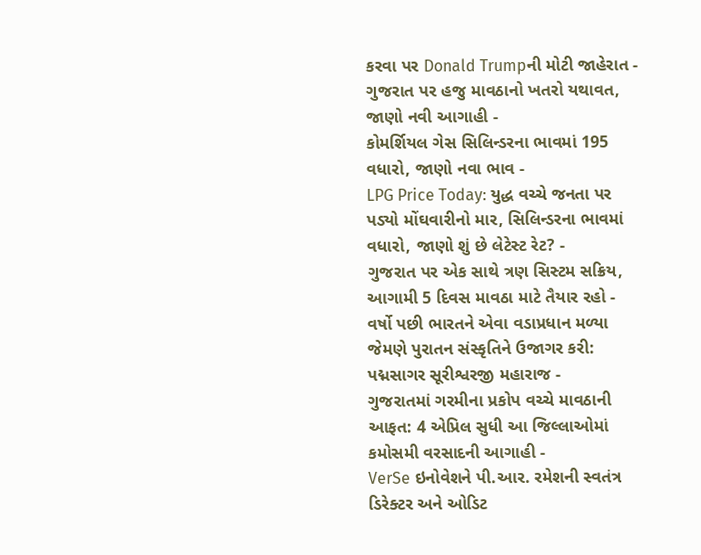કરવા પર Donald Trumpની મોટી જાહેરાત -
ગુજરાત પર હજુ માવઠાનો ખતરો યથાવત, જાણો નવી આગાહી -
કોમર્શિયલ ગેસ સિલિન્ડરના ભાવમાં 195 વધારો, જાણો નવા ભાવ -
LPG Price Today: યુદ્ધ વચ્ચે જનતા પર પડ્યો મોંઘવારીનો માર, સિલિન્ડરના ભાવમાં વધારો, જાણો શું છે લેટેસ્ટ રેટ? -
ગુજરાત પર એક સાથે ત્રણ સિસ્ટમ સક્રિય, આગામી 5 દિવસ માવઠા માટે તૈયાર રહો -
વર્ષો પછી ભારતને એવા વડાપ્રધાન મળ્યા જેમણે પુરાતન સંસ્કૃતિને ઉજાગર કરી: પદ્મસાગર સૂરીશ્વરજી મહારાજ -
ગુજરાતમાં ગરમીના પ્રકોપ વચ્ચે માવઠાની આફત: 4 એપ્રિલ સુધી આ જિલ્લાઓમાં કમોસમી વરસાદની આગાહી -
VerSe ઇનોવેશને પી.આર. રમેશની સ્વતંત્ર ડિરેક્ટર અને ઓડિટ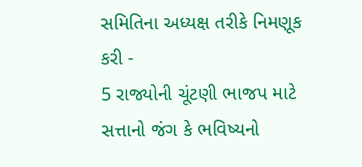સમિતિના અધ્યક્ષ તરીકે નિમણૂક કરી -
5 રાજ્યોની ચૂંટણી ભાજપ માટે સત્તાનો જંગ કે ભવિષ્યનો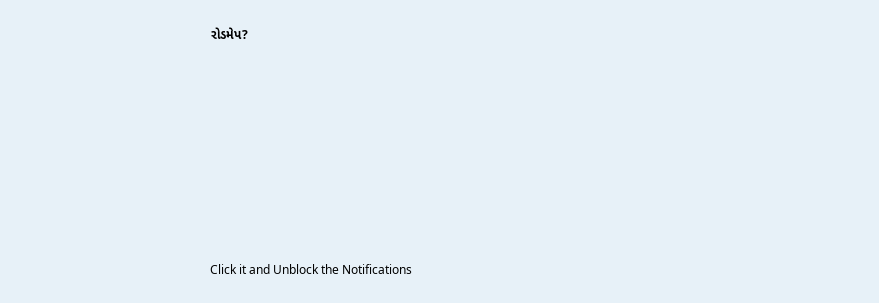રોડમેપ?









Click it and Unblock the Notifications